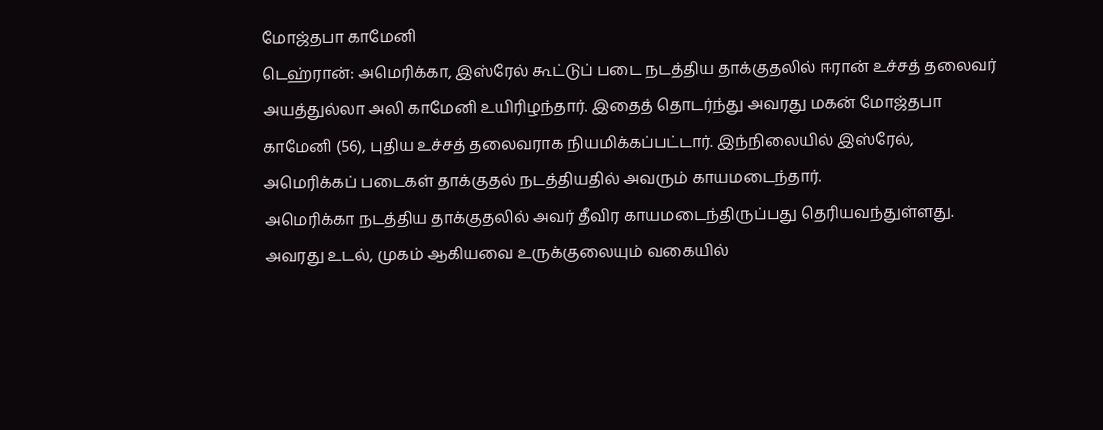மோஜ்தபா காமேனி
டெஹ்ரான்: அமெரிக்கா, இஸ்ரேல் கூட்டுப் படை நடத்திய தாக்குதலில் ஈரான் உச்சத் தலைவர் அயத்துல்லா அலி காமேனி உயிரிழந்தார். இதைத் தொடர்ந்து அவரது மகன் மோஜ்தபா காமேனி (56), புதிய உச்சத் தலைவராக நியமிக்கப்பட்டார். இந்நிலையில் இஸ்ரேல், அமெரிக்கப் படைகள் தாக்குதல் நடத்தியதில் அவரும் காயமடைந்தார்.
அமெரிக்கா நடத்திய தாக்குதலில் அவர் தீவிர காயமடைந்திருப்பது தெரியவந்துள்ளது. அவரது உடல், முகம் ஆகியவை உருக்குலையும் வகையில்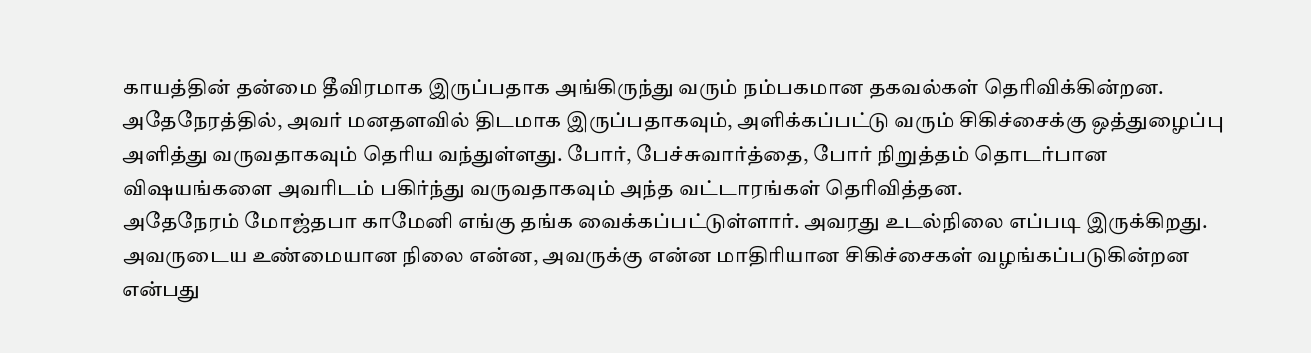காயத்தின் தன்மை தீவிரமாக இருப்பதாக அங்கிருந்து வரும் நம்பகமான தகவல்கள் தெரிவிக்கின்றன.
அதேநேரத்தில், அவர் மனதளவில் திடமாக இருப்பதாகவும், அளிக்கப்பட்டு வரும் சிகிச்சைக்கு ஒத்துழைப்பு அளித்து வருவதாகவும் தெரிய வந்துள்ளது. போர், பேச்சுவார்த்தை, போர் நிறுத்தம் தொடர்பான விஷயங்களை அவரிடம் பகிர்ந்து வருவதாகவும் அந்த வட்டாரங்கள் தெரிவித்தன.
அதேநேரம் மோஜ்தபா காமேனி எங்கு தங்க வைக்கப்பட்டுள்ளார். அவரது உடல்நிலை எப்படி இருக்கிறது. அவருடைய உண்மையான நிலை என்ன, அவருக்கு என்ன மாதிரியான சிகிச்சைகள் வழங்கப்படுகின்றன என்பது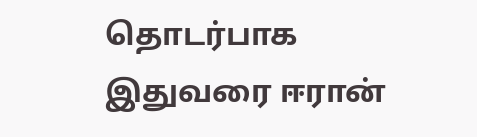தொடர்பாக இதுவரை ஈரான்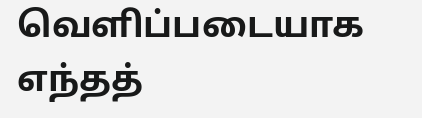வெளிப்படையாக எந்தத்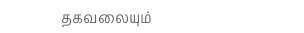தகவலையும்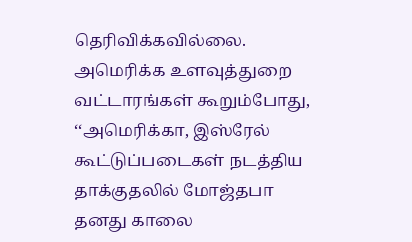தெரிவிக்கவில்லை.
அமெரிக்க உளவுத்துறை வட்டாரங்கள் கூறும்போது, ‘‘அமெரிக்கா, இஸ்ரேல் கூட்டுப்படைகள் நடத்திய தாக்குதலில் மோஜ்தபா தனது காலை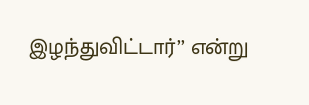இழந்துவிட்டார்’’ என்று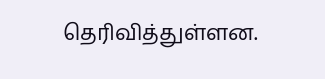தெரிவித்துள்ளன.